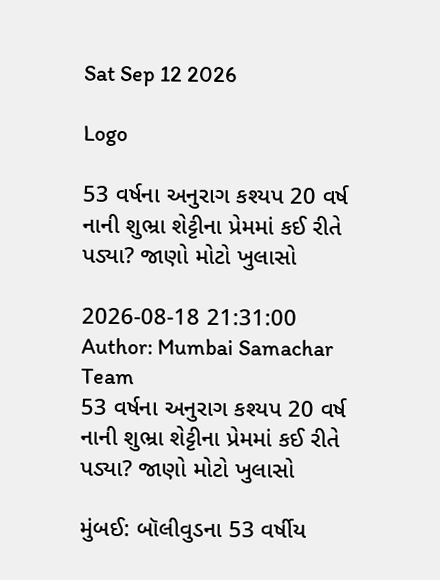Sat Sep 12 2026

Logo

53 વર્ષના અનુરાગ કશ્યપ 20 વર્ષ નાની શુભ્રા શેટ્ટીના પ્રેમમાં કઈ રીતે પડ્યા? જાણો મોટો ખુલાસો

2026-08-18 21:31:00
Author: Mumbai Samachar Team
53 વર્ષના અનુરાગ કશ્યપ 20 વર્ષ નાની શુભ્રા શેટ્ટીના પ્રેમમાં કઈ રીતે પડ્યા? જાણો મોટો ખુલાસો

મુંબઈ: બૉલીવુડના 53 વર્ષીય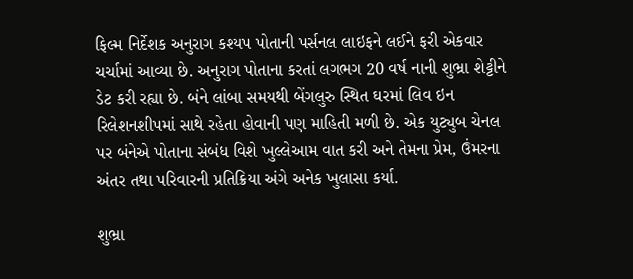ફિલ્મ નિર્દેશક અનુરાગ કશ્યપ પોતાની પર્સનલ લાઇફને લઈને ફરી એકવાર ચર્ચામાં આવ્યા છે. અનુરાગ પોતાના કરતાં લગભગ 20 વર્ષ નાની શુભ્રા શેટ્ટીને ડેટ કરી રહ્યા છે. બંને લાંબા સમયથી બેંગલુરુ સ્થિત ઘરમાં લિવ ઇન રિલેશનશીપમાં સાથે રહેતા હોવાની પણ માહિતી મળી છે. એક યુટ્યુબ ચેનલ પર બંનેએ પોતાના સંબંધ વિશે ખુલ્લેઆમ વાત કરી અને તેમના પ્રેમ, ઉંમરના અંતર તથા પરિવારની પ્રતિક્રિયા અંગે અનેક ખુલાસા કર્યા.

શુભ્રા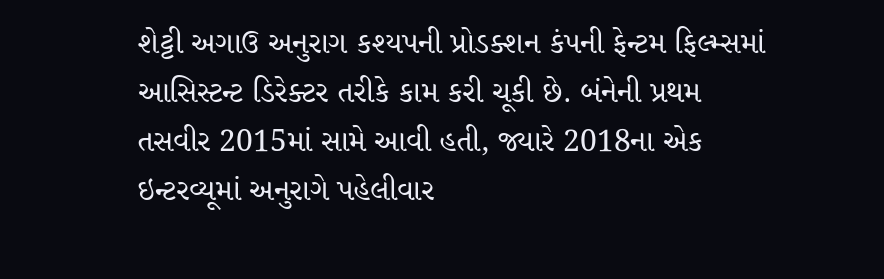શેટ્ટી અગાઉ અનુરાગ કશ્યપની પ્રોડક્શન કંપની ફેન્ટમ ફિલ્મ્સમાં આસિસ્ટન્ટ ડિરેક્ટર તરીકે કામ કરી ચૂકી છે. બંનેની પ્રથમ તસવીર 2015માં સામે આવી હતી, જ્યારે 2018ના એક ઇન્ટરવ્યૂમાં અનુરાગે પહેલીવાર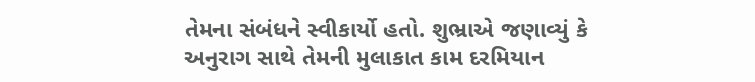તેમના સંબંધને સ્વીકાર્યો હતો. શુભ્રાએ જણાવ્યું કે અનુરાગ સાથે તેમની મુલાકાત કામ દરમિયાન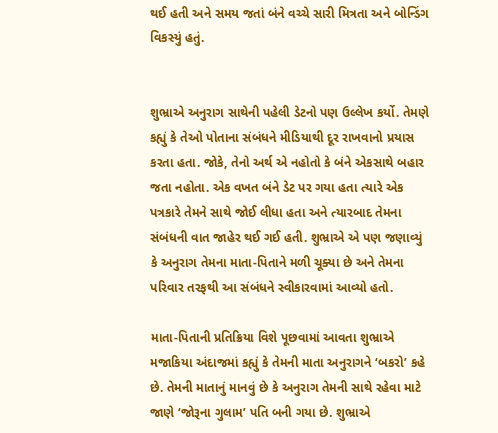થઈ હતી અને સમય જતાં બંને વચ્ચે સારી મિત્રતા અને બોન્ડિંગ વિકસ્યું હતું.


શુભ્રાએ અનુરાગ સાથેની પહેલી ડેટનો પણ ઉલ્લેખ કર્યો. તેમણે કહ્યું કે તેઓ પોતાના સંબંધને મીડિયાથી દૂર રાખવાનો પ્રયાસ કરતા હતા. જોકે, તેનો અર્થ એ નહોતો કે બંને એકસાથે બહાર જતા નહોતા. એક વખત બંને ડેટ પર ગયા હતા ત્યારે એક પત્રકારે તેમને સાથે જોઈ લીધા હતા અને ત્યારબાદ તેમના સંબંધની વાત જાહેર થઈ ગઈ હતી. શુભ્રાએ એ પણ જણાવ્યું કે અનુરાગ તેમના માતા-પિતાને મળી ચૂક્યા છે અને તેમના પરિવાર તરફથી આ સંબંધને સ્વીકારવામાં આવ્યો હતો.

માતા-પિતાની પ્રતિક્રિયા વિશે પૂછવામાં આવતા શુભ્રાએ મજાકિયા અંદાજમાં કહ્યું કે તેમની માતા અનુરાગને ‘બકરો’ કહે છે. તેમની માતાનું માનવું છે કે અનુરાગ તેમની સાથે રહેવા માટે જાણે ‘જોરૂના ગુલામ’ પતિ બની ગયા છે. શુભ્રાએ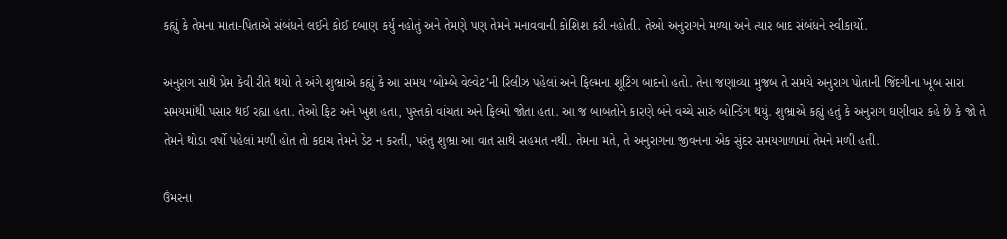કહ્યું કે તેમના માતા-પિતાએ સંબંધને લઈને કોઈ દબાણ કર્યું નહોતું અને તેમણે પણ તેમને મનાવવાની કોશિશ કરી નહોતી. તેઓ અનુરાગને મળ્યા અને ત્યાર બાદ સંબંધને સ્વીકાર્યો.

અનુરાગ સાથે પ્રેમ કેવી રીતે થયો તે અંગે શુભ્રાએ કહ્યું કે આ સમય ‘બોમ્બે વેલ્વેટ’ની રિલીઝ પહેલાં અને ફિલ્મના શૂટિંગ બાદનો હતો. તેના જણાવ્યા મુજબ તે સમયે અનુરાગ પોતાની જિંદગીના ખૂબ સારા સમયમાંથી પસાર થઈ રહ્યા હતા. તેઓ ફિટ અને ખુશ હતા, પુસ્તકો વાંચતા અને ફિલ્મો જોતા હતા. આ જ બાબતોને કારણે બંને વચ્ચે સારું બોન્ડિંગ થયું. શુભ્રાએ કહ્યું હતું કે અનુરાગ ઘણીવાર કહે છે કે જો તે તેમને થોડા વર્ષો પહેલાં મળી હોત તો કદાચ તેમને ડેટ ન કરતી, પરંતુ શુભ્રા આ વાત સાથે સહમત નથી. તેમના મતે, તે અનુરાગના જીવનના એક સુંદર સમયગાળામાં તેમને મળી હતી.

ઉંમરના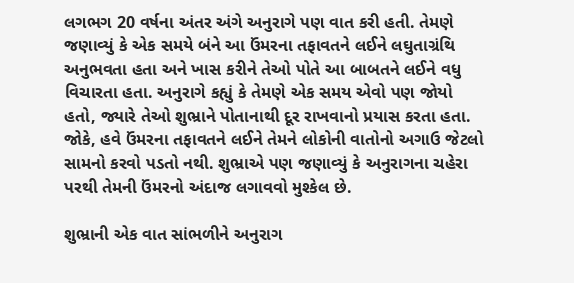લગભગ 20 વર્ષના અંતર અંગે અનુરાગે પણ વાત કરી હતી. તેમણે જણાવ્યું કે એક સમયે બંને આ ઉંમરના તફાવતને લઈને લઘુતાગ્રંથિ અનુભવતા હતા અને ખાસ કરીને તેઓ પોતે આ બાબતને લઈને વધુ વિચારતા હતા. અનુરાગે કહ્યું કે તેમણે એક સમય એવો પણ જોયો હતો, જ્યારે તેઓ શુભ્રાને પોતાનાથી દૂર રાખવાનો પ્રયાસ કરતા હતા. જોકે, હવે ઉંમરના તફાવતને લઈને તેમને લોકોની વાતોનો અગાઉ જેટલો સામનો કરવો પડતો નથી. શુભ્રાએ પણ જણાવ્યું કે અનુરાગના ચહેરા પરથી તેમની ઉંમરનો અંદાજ લગાવવો મુશ્કેલ છે.

શુભ્રાની એક વાત સાંભળીને અનુરાગ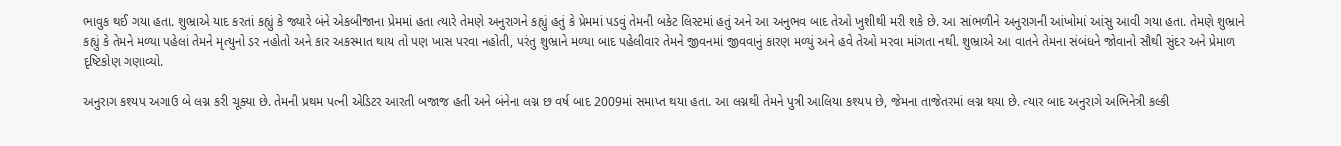ભાવુક થઈ ગયા હતા. શુભ્રાએ યાદ કરતાં કહ્યું કે જ્યારે બંને એકબીજાના પ્રેમમાં હતા ત્યારે તેમણે અનુરાગને કહ્યું હતું કે પ્રેમમાં પડવું તેમની બકેટ લિસ્ટમાં હતું અને આ અનુભવ બાદ તેઓ ખુશીથી મરી શકે છે. આ સાંભળીને અનુરાગની આંખોમાં આંસુ આવી ગયા હતા. તેમણે શુભ્રાને કહ્યું કે તેમને મળ્યા પહેલાં તેમને મૃત્યુનો ડર નહોતો અને કાર અકસ્માત થાય તો પણ ખાસ પરવા નહોતી, પરંતુ શુભ્રાને મળ્યા બાદ પહેલીવાર તેમને જીવનમાં જીવવાનું કારણ મળ્યું અને હવે તેઓ મરવા માંગતા નથી. શુભ્રાએ આ વાતને તેમના સંબંધને જોવાનો સૌથી સુંદર અને પ્રેમાળ દૃષ્ટિકોણ ગણાવ્યો.

અનુરાગ કશ્યપ અગાઉ બે લગ્ન કરી ચૂક્યા છે. તેમની પ્રથમ પત્ની એડિટર આરતી બજાજ હતી અને બંનેના લગ્ન છ વર્ષ બાદ 2009માં સમાપ્ત થયા હતા. આ લગ્નથી તેમને પુત્રી આલિયા કશ્યપ છે, જેમના તાજેતરમાં લગ્ન થયા છે. ત્યાર બાદ અનુરાગે અભિનેત્રી કલ્કી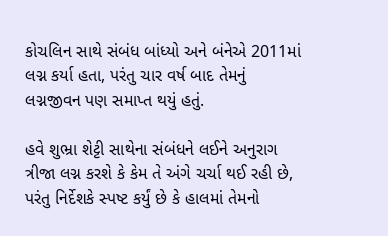કોચલિન સાથે સંબંધ બાંધ્યો અને બંનેએ 2011માં લગ્ન કર્યા હતા, પરંતુ ચાર વર્ષ બાદ તેમનું લગ્નજીવન પણ સમાપ્ત થયું હતું.

હવે શુભ્રા શેટ્ટી સાથેના સંબંધને લઈને અનુરાગ ત્રીજા લગ્ન કરશે કે કેમ તે અંગે ચર્ચા થઈ રહી છે, પરંતુ નિર્દેશકે સ્પષ્ટ કર્યું છે કે હાલમાં તેમનો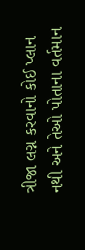ત્રીજા લગ્ન કરવાનો કોઈ પ્લાન નથી અને તેઓ પોતાના વર્તમાન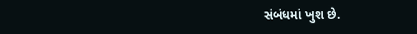સંબંધમાં ખુશ છે.